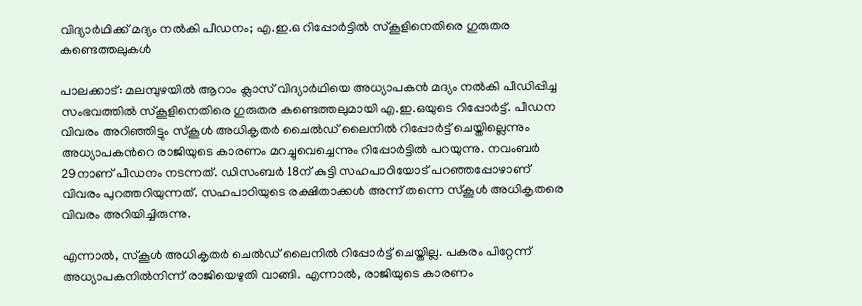വിദ്യാർഥിക്ക് മദ്യം നൽകി പീഡനം; എ.ഇ.ഒ റിപ്പോർട്ടിൽ സ്കൂളിനെതിരെ ഗുരുതര കണ്ടെത്തലുകൾ

പാലക്കാട്: മലമ്പുഴയിൽ ആറാം ക്ലാസ് വിദ്യാർഥിയെ അധ്യാപകൻ മദ്യം നല്‍കി പീഡിപ്പിച്ച സംഭവത്തിൽ സ്കൂളിനെതിരെ ഗുരുതര കണ്ടെത്തലുമായി എ.ഇ.ഒയുടെ റിപ്പോർട്ട്. പീഡന വിവരം അറിഞ്ഞിട്ടും സ്കൂൾ അധികൃതർ ചൈൽഡ് ലൈനിൽ റിപ്പോർട്ട് ചെയ്തില്ലെന്നും അധ്യാപകന്‍റെ രാജിയുടെ കാരണം മറച്ചുവെച്ചെന്നും റിപ്പോർട്ടിൽ പറയുന്നു. നവംബർ 29നാണ് പീഡനം നടന്നത്. ഡിസംബർ 18ന് കുട്ടി സഹപാഠിയോട് പറഞ്ഞപ്പോഴാണ് വിവരം പുറത്തറിയുന്നത്. സഹപാഠിയുടെ രക്ഷിതാക്കൾ അന്ന് തന്നെ സ്കൂൾ അധികൃതരെ വിവരം അറിയിച്ചിരുന്നു.

എന്നാൽ, സ്കൂൾ അധികൃതർ ചെൽഡ് ലൈനിൽ റിപ്പോർട്ട് ചെ‍യ്തില്ല. പകരം പിറ്റേന്ന് അധ്യാപകനിൽനിന്ന് രാജിയെഴുതി വാങ്ങി. എന്നാൽ, രാജിയുടെ കാരണം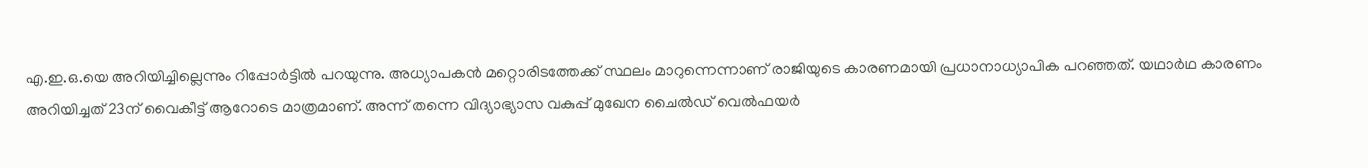എ.ഇ.ഒ.യെ അറിയിച്ചില്ലെന്നും റിപ്പോർട്ടിൽ പറയുന്നു. അധ്യാപകൻ മറ്റൊരിടത്തേക്ക് സ്ഥലം മാറുന്നെന്നാണ് രാജിയുടെ കാരണമായി പ്രധാനാധ്യാപിക പറഞ്ഞത്. യഥാർഥ കാരണം അറിയിച്ചത് 23ന് വൈകീട്ട് ആറോടെ മാത്രമാണ്. അന്ന് തന്നെ വിദ്യാഭ്യാസ വകുപ്പ് മുഖേന ചൈൽ‍ഡ് വെൽഫയർ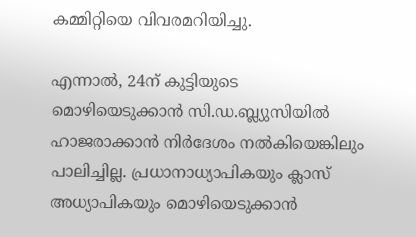കമ്മിറ്റിയെ വിവരമറിയിച്ചു.

എന്നാൽ, 24ന് കുട്ടിയുടെ മൊഴിയെടുക്കാൻ സി.ഡ.ബ്ല്യുസിയിൽ ഹാജരാക്കാൻ നിർദേശം നൽകിയെങ്കിലും പാലിച്ചില്ല. പ്രധാനാധ്യാപികയും ക്ലാസ് അധ്യാപികയും മൊഴിയെടുക്കാൻ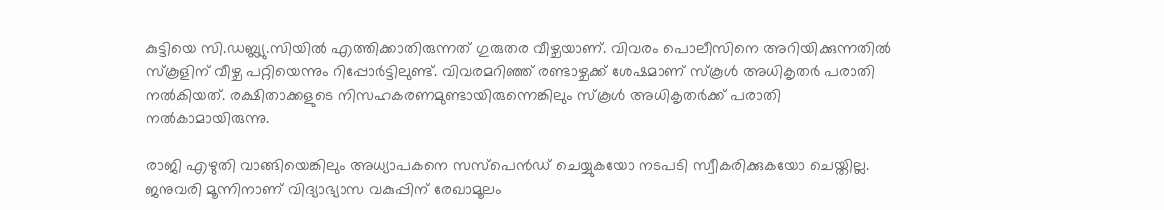കുട്ടിയെ സി.ഡബ്ല്യു.സിയിൽ എത്തിക്കാതിരുന്നത് ഗുരുതര വീഴ്ചയാണ്. വിവരം പൊലീസിനെ അറിയിക്കുന്നതിൽ സ്കൂളിന് വീഴ്ച പറ്റിയെന്നും റിപ്പോർട്ടിലുണ്ട്. വിവരമറിഞ്ഞ് രണ്ടാഴ്ചക്ക് ശേഷമാണ് സ്കൂൾ അധികൃതർ പരാതി നൽകിയത്. രക്ഷിതാക്കളുടെ നിസഹകരണമുണ്ടായിരുന്നെങ്കിലും സ്കൂൾ അധികൃതർക്ക് പരാതി നൽകാമായിരുന്നു.

രാജി എഴുതി വാങ്ങിയെങ്കിലും അധ്യാപകനെ സസ്പെൻഡ് ചെയ്യുകയോ നടപടി സ്വീകരിക്കുകയോ ചെയ്തില്ല. ജനുവരി മൂന്നിനാണ് വിദ്യാഭ്യാസ വകുപ്പിന് രേഖാമൂലം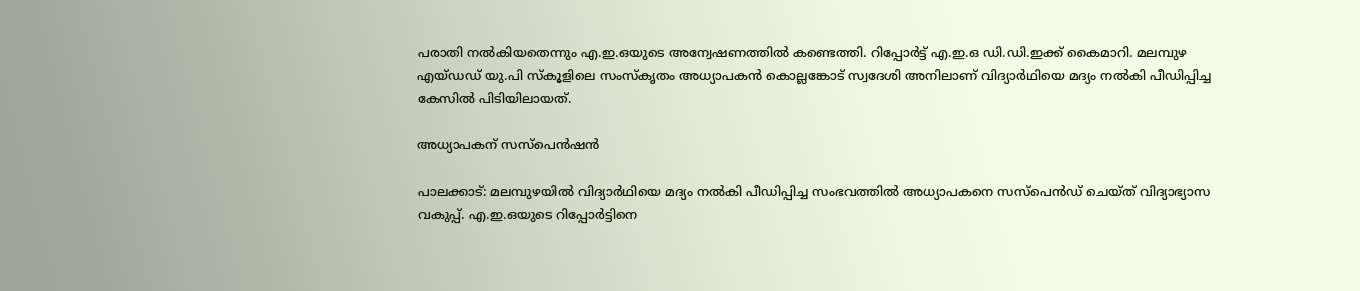പരാതി നൽകിയതെന്നും എ.ഇ.ഒയുടെ അന്വേഷണത്തിൽ കണ്ടെത്തി. റിപ്പോർട്ട് എ.ഇ.ഒ ഡി.ഡി.ഇക്ക് കൈമാറി. മലമ്പുഴ എയ്ഡഡ് യു.പി സ്‌കൂളിലെ സംസ്കൃതം അധ്യാപകൻ കൊല്ലങ്കോട് സ്വദേശി അനിലാണ് വിദ്യാർഥിയെ മദ്യം നൽകി പീഡിപ്പിച്ച കേസിൽ പിടിയിലായത്.

അധ്യാപകന് സസ്പെൻഷൻ

പാലക്കാട്: മലമ്പുഴയിൽ വിദ്യാർഥിയെ മദ്യം നൽകി പീഡിപ്പിച്ച സംഭവത്തിൽ അധ്യാപകനെ സസ്പെൻഡ് ചെയ്ത് വിദ്യാഭ്യാസ വകുപ്പ്. എ.ഇ.ഒയുടെ റിപ്പോർട്ടിനെ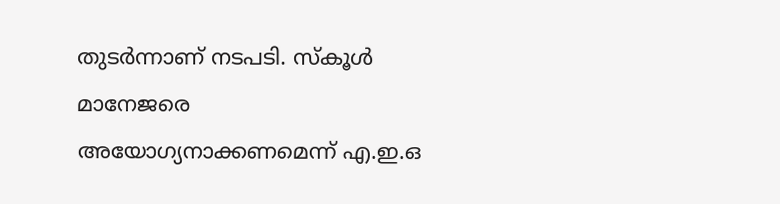തുടർന്നാണ് നടപടി. സ്‌കൂൾ മാനേജരെ അയോഗ്യനാക്കണമെന്ന് എ.ഇ.ഒ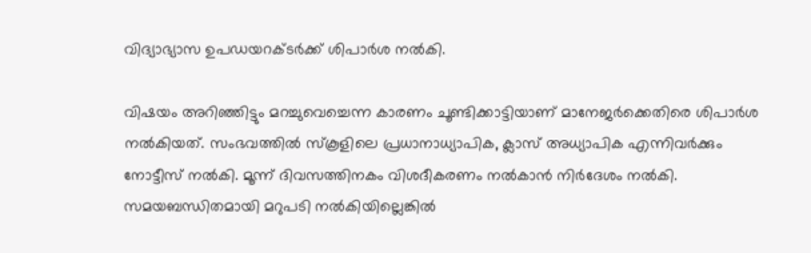വിദ്യാഭ്യാസ ഉപഡയറക്ടർക്ക് ശിപാർശ നൽകി.

വിഷയം അറിഞ്ഞിട്ടും മറച്ചുവെച്ചെന്ന കാരണം ചൂണ്ടിക്കാട്ടിയാണ് മാനേജർക്കെതിരെ ശിപാർശ നൽകിയത്. സംഭവത്തിൽ സ്‌കൂളിലെ പ്രധാനാധ്യാപിക, ക്ലാസ് അധ്യാപിക എന്നിവർക്കും നോട്ടീസ് നൽകി. മൂന്ന് ദിവസത്തിനകം വിശദീകരണം നൽകാൻ നിർദേശം നൽകി. സമയബന്ധിതമായി മറുപടി നൽകിയില്ലെങ്കിൽ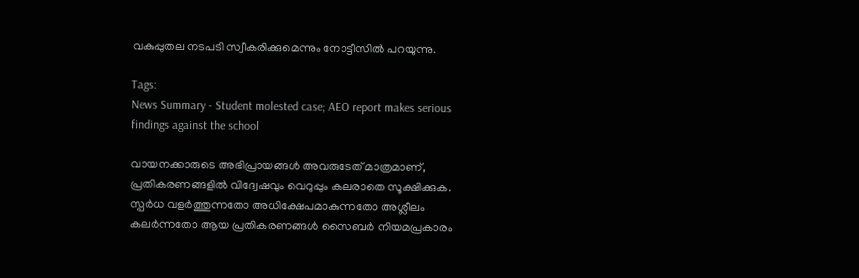വകുപ്പുതല നടപടി സ്വീകരിക്കുമെന്നും നോട്ടീസിൽ പറയുന്നു.

Tags:
News Summary - Student molested case; AEO report makes serious findings against the school

വായനക്കാരുടെ അഭിപ്രായങ്ങള്‍ അവരുടേത് മാത്രമാണ്, പ്രതികരണങ്ങളിൽ വിദ്വേഷവും വെറുപ്പും കലരാതെ സൂക്ഷിക്കുക. സ്പർധ വളർത്തുന്നതോ അധിക്ഷേപമാകുന്നതോ അശ്ലീലം കലർന്നതോ ആയ പ്രതികരണങ്ങൾ സൈബർ നിയമപ്രകാരം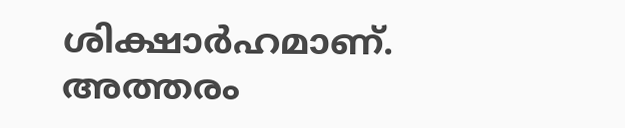ശിക്ഷാർഹമാണ്. അത്തരം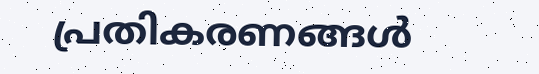പ്രതികരണങ്ങൾ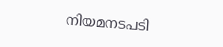നിയമനടപടി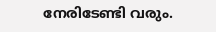നേരിടേണ്ടി വരും.